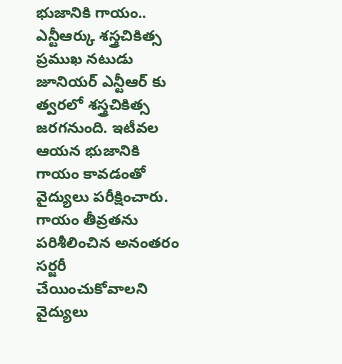భుజానికి గాయం.. ఎన్టీఆర్కు శస్త్రచికిత్స
ప్రముఖ నటుడు జూనియర్ ఎన్టీఆర్ కు త్వరలో శస్త్రచికిత్స జరగనుంది. ఇటీవల ఆయన భుజానికి గాయం కావడంతో వైద్యులు పరీక్షించారు. గాయం తీవ్రతను పరిశీలించిన అనంతరం సర్జరీ చేయించుకోవాలని వైద్యులు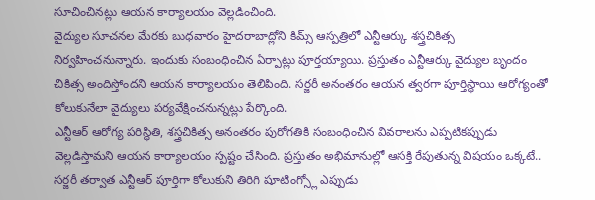సూచించినట్లు ఆయన కార్యాలయం వెల్లడించింది.
వైద్యుల సూచనల మేరకు బుధవారం హైదరాబాద్లోని కిమ్స్ ఆస్పత్రిలో ఎన్టీఆర్కు శస్త్రచికిత్స నిర్వహించనున్నారు. ఇందుకు సంబంధించిన ఏర్పాట్లు పూర్తయ్యాయి. ప్రస్తుతం ఎన్టీఆర్కు వైద్యుల బృందం చికిత్స అందిస్తోందని ఆయన కార్యాలయం తెలిపింది. సర్జరీ అనంతరం ఆయన త్వరగా పూర్తిస్థాయి ఆరోగ్యంతో కోలుకునేలా వైద్యులు పర్యవేక్షించనున్నట్లు పేర్కొంది.
ఎన్టీఆర్ ఆరోగ్య పరిస్థితి, శస్త్రచికిత్స అనంతరం పురోగతికి సంబంధించిన వివరాలను ఎప్పటికప్పుడు వెల్లడిస్తామని ఆయన కార్యాలయం స్పష్టం చేసింది. ప్రస్తుతం అభిమానుల్లో ఆసక్తి రేపుతున్న విషయం ఒక్కటే.. సర్జరీ తర్వాత ఎన్టీఆర్ పూర్తిగా కోలుకుని తిరిగి షూటింగ్స్లో ఎప్పుడు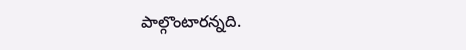పాల్గొంటారన్నది.